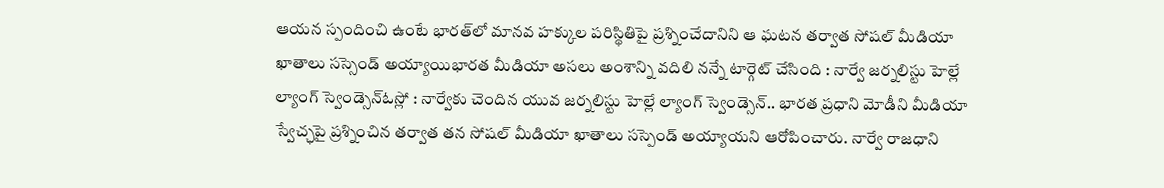ఆయన స్పందించి ఉంటే భారత్‌‌లో మానవ హక్కుల పరిస్థితిపై ప్రశ్నించేదానిని ఆ ఘటన తర్వాత సోషల్‌ మీడియా ఖాతాలు సస్సెండ్‌ అయ్యాయిభారత మీడియా అసలు అంశాన్ని వదిలి నన్నే టార్గెట్‌ ‌చేసింది : నార్వే జర్నలిస్టు హెల్లే ల్యాంగ్‌ ‌స్వెండ్సెన్‌ఓస్లో : నార్వేకు చెందిన యువ జర్నలిస్టు హెల్లే ల్యాంగ్‌ ‌స్వెండ్సెన్‌.. భారత ప్రధాని మోడీని మీడియా స్వేచ్ఛపై ప్రశ్నించిన తర్వాత తన సోషల్‌ ‌మీడియా ఖాతాలు సస్పెండ్‌ అయ్యాయని ఆరోపించారు. నార్వే రాజధాని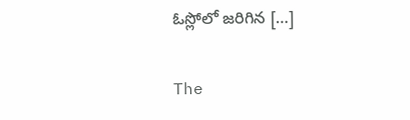ఓస్లోలో జరిగిన […]

The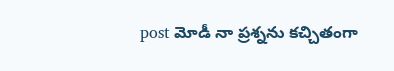post మోడీ నా ప్రశ్నను కచ్చితంగా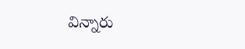విన్నారు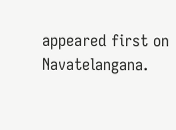appeared first on Navatelangana.